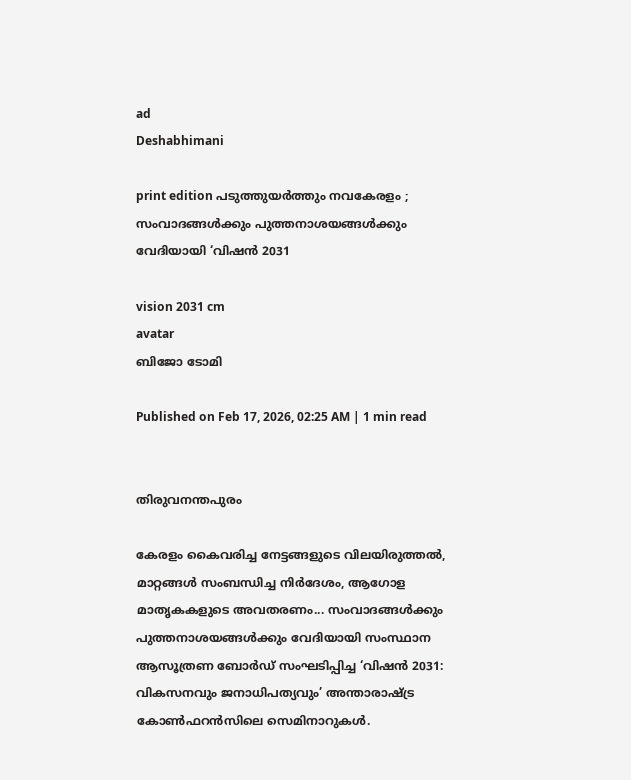ad
Deshabhimani

print edition പടുത്തുയർത്തും നവകേരളം ; സംവാദങ്ങൾക്കും പുത്തനാശയങ്ങൾക്കും വേദിയായി ‘വിഷൻ 2031

vision 2031 cm
avatar
ബിജോ ടോമി

Published on Feb 17, 2026, 02:25 AM | 1 min read


തിരുവനന്തപുരം

കേരളം കൈവരിച്ച നേട്ടങ്ങളുടെ വിലയിരുത്തൽ, മാറ്റങ്ങൾ സംബന്ധിച്ച നിർദേശം, ആഗോള മാതൃകകളുടെ അവതരണം... സംവാദങ്ങൾക്കും പുത്തനാശയങ്ങൾക്കും വേദിയായി സംസ്ഥാന ആസൂത്രണ ബോർഡ്‌ സംഘടിപ്പിച്ച ‘വിഷൻ 2031: വികസനവും ജനാധിപത്യവും’ അന്താരാഷ്‌ട്ര കോൺഫറൻസിലെ സെമിനാറുകൾ.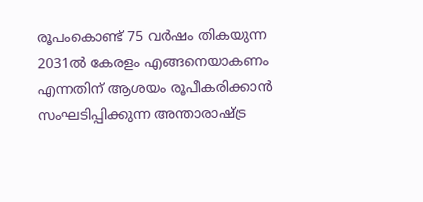രൂപംകൊണ്ട്‌ 75 വർഷം തികയുന്ന 2031ൽ കേരളം എങ്ങനെയാകണം എന്നതിന്‌ ആശയം രൂപീകരിക്കാൻ സംഘടിപ്പിക്കുന്ന അന്താരാഷ്‌ട്ര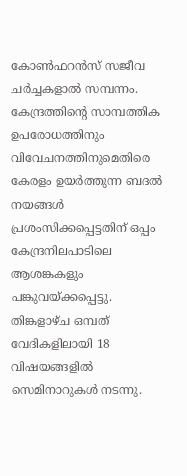കോൺഫറൻസ്‌ സജീവ ചർച്ചകളാൽ സമ്പന്നം. കേന്ദ്രത്തിന്റെ സാമ്പത്തിക ഉപരോധത്തിനും വിവേചനത്തിനുമെതിരെ കേരളം ഉയർത്തുന്ന ബദൽ നയങ്ങൾ പ്രശംസിക്കപ്പെട്ടതിന്‌ ഒപ്പം കേന്ദ്രനിലപാടിലെ ആശങ്കകളും പങ്കുവയ്‌ക്കപ്പെട്ടു. തിങ്കളാഴ്‌ച ഒമ്പത്‌ വേദികളിലായി 18 വിഷയങ്ങളിൽ സെമിനാറുകൾ നടന്നു.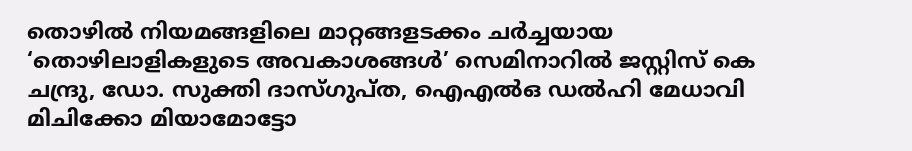തൊഴിൽ നിയമങ്ങളിലെ മാറ്റങ്ങളടക്കം ചർച്ചയായ ‘തൊഴിലാളികളുടെ അവകാശങ്ങൾ’ സെമിനാറിൽ ജസ്റ്റിസ് കെ ചന്ദ്രു, ഡോ. സുക്തി ദാസ്ഗുപ്ത, ഐഎൽഒ ഡൽഹി മേധാവി മിചിക്കോ മിയാമോട്ടോ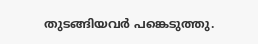തുടങ്ങിയവർ പങ്കെടുത്തു.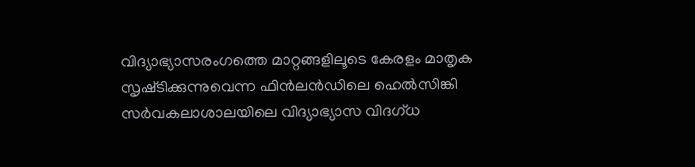വിദ്യാഭ്യാസരംഗത്തെ മാറ്റങ്ങളിലൂടെ കേരളം മാതൃക സൃഷ്‌ടിക്കുന്നുവെന്ന ഫിൻലൻഡിലെ ഹെൽസിങ്കി സർവകലാശാലയിലെ വിദ്യാഭ്യാസ വിദഗ്ധ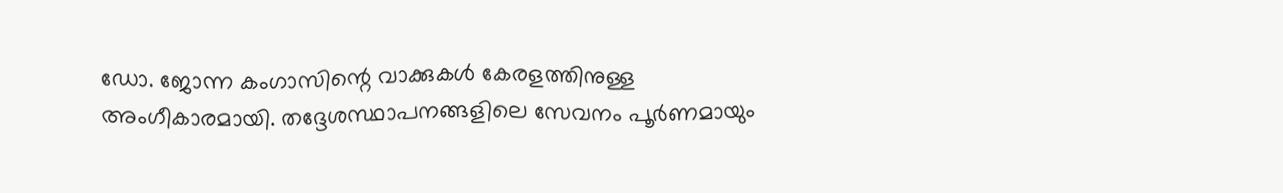ഡോ. ജോന്ന കംഗാസിന്റെ വാക്കുകൾ കേരളത്തിനുള്ള അംഗീകാരമായി. തദ്ദേശസ്ഥാപനങ്ങളിലെ സേവനം പൂർണമായും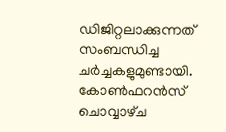ഡിജിറ്റലാക്കുന്നത്‌ സംബന്ധിച്ച ചർച്ചകളുമുണ്ടായി. കോൺഫറൻസ്‌ ചൊവ്വാഴ്‌ച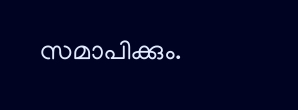സമാപിക്കും.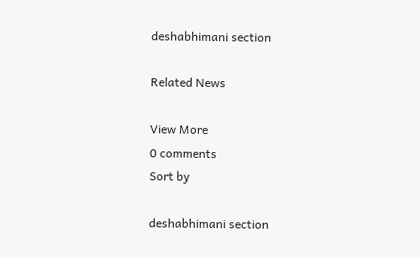deshabhimani section

Related News

View More
0 comments
Sort by

deshabhimani section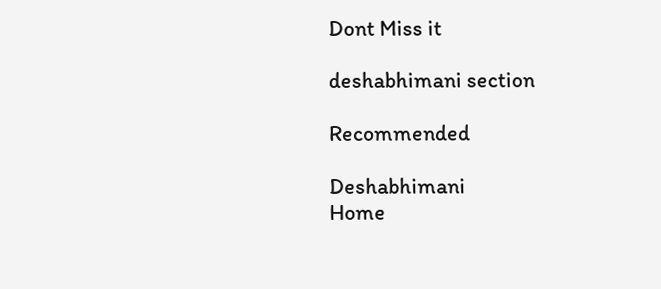Dont Miss it

deshabhimani section

Recommended

Deshabhimani
Home